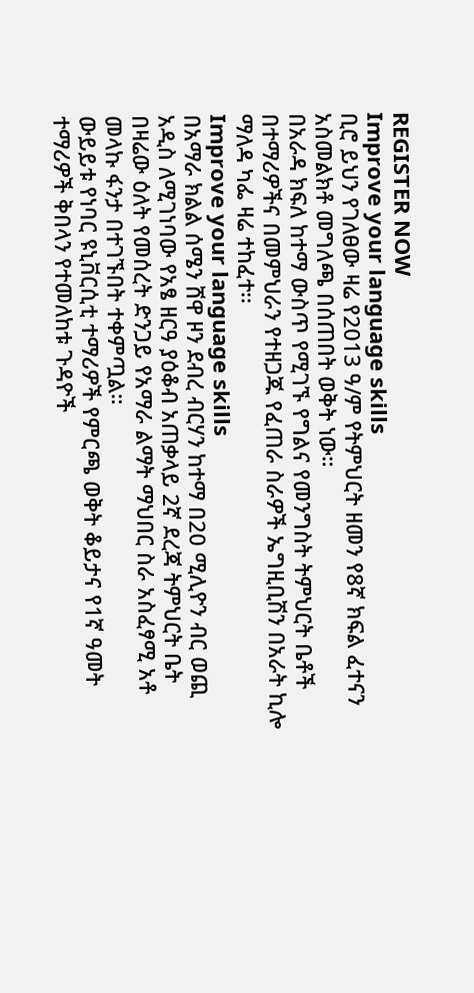REGISTER NOW
Improve your language skills
ቢሮ ይህን የገለፀው ዛሬ የ2013 ዓ/ም የትምህርት ዘመን የ8ኛ ክፍል ፈተናን አስመልክቶ መግለጫ በሰጠበት ወቅት ነው።
በአራዳ ክፍለ ከተማ ውስጥ የሚገኙ የግልና የመንግስት ትምህርት ቤቶች በተማሪዎችና በመምህራን የተዘጋጁ የፈጠራ ስራዎች ኤግዚቢሽን በአራት ኪሎ ማለዳ ካፌ ዛሬ ተከፈተ፡፡
Improve your language skills
በአማራ ክልል ሰሜን ሸዋ ዞን ደብረ ብርሃን ከተማ በ20 ሚሊዮን ብር ወጪ አዲስ ለሚገነባው የአፄ ዘርዓ ያዕቆብ አጠቃላይ 2ኛ ደረጃ ትምህርት ቤት በዛሬው ዕለት የመሰረት ድንጋይ የአማራ ልማት ማህበር ስራ አስፈፃሚ አቶ መላኩ ፋንታ በተገኙበት ተቀምጧል።
ውይይቱ የነባር ዩኒቨርሲቲ ተማሪዎች የምርጫ ወቅት ቆይታና የ1ኛ ዓመት ተማሪዎች ቅበላን የተመለከቱ ጉዳዮች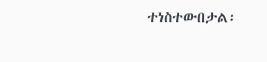ተነስተውበታል፡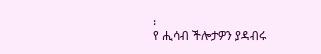፡
የ ሒሳብ ችሎታዎን ያዳብሩ